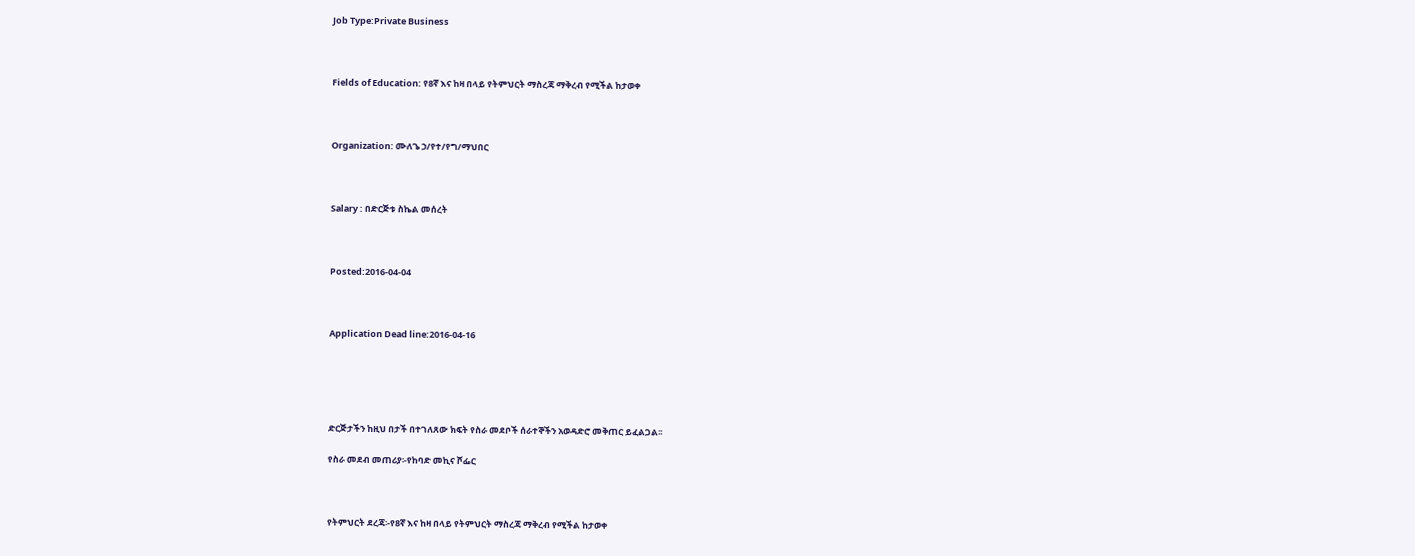Job Type:Private Business



Fields of Education: የ8ኛ እና ከዛ በላይ የትምህርት ማስረጃ ማቅረብ የሚችል ከታወቀ



Organization: ሙለጌ ኃ/የተ/የግ/ማህበር



Salary : በድርጅቱ ስኬል መሰረት



Posted:2016-04-04



Application Dead line:2016-04-16





ድርጅታችን ከዚህ በታች በተገለጸው ክፍት የስራ መደቦች ሰራተኞችን አወዳድሮ መቅጠር ይፈልጋል፡፡

የስራ መደብ መጠሪያ፡-የከባድ መኪና ሾፌር



የትምህርት ደረጃ፡-የ8ኛ እና ከዛ በላይ የትምህርት ማስረጃ ማቅረብ የሚችል ከታወቀ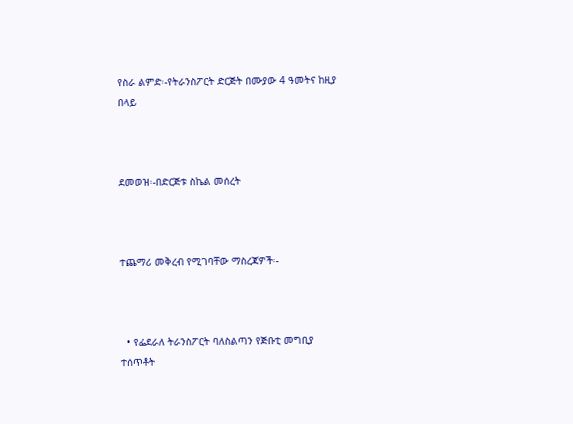የስራ ልምድ፡-የትራንስፖርት ድርጅት በሙያው 4 ዓመትና ከዚያ በላይ



ደመወዝ፡-በድርጅቱ ስኬል መሰረት



ተጨማሪ መቅረብ የሚገባቸው ማስረጃዎች፡-



  • የፌደራለ ትራንስፖርት ባለስልጣን የጅቡቲ መግቢያ ተሰጥቶት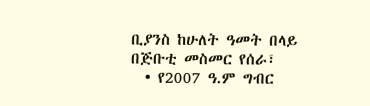ቢያንስ ከሁለት ዓመት በላይ በጅቡቲ መስመር የሰራ፣
  • የ2007 ዓ.ም ግብር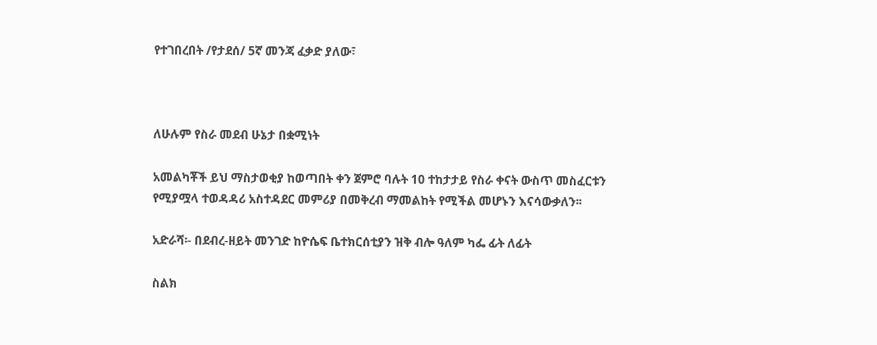የተገበረበት /የታደሰ/ 5ኛ መንጃ ፈቃድ ያለው፣



ለሁሉም የስራ መደብ ሁኔታ በቋሚነት

አመልካቾች ይህ ማስታወቂያ ከወጣበት ቀን ጀምሮ ባሉት 10 ተከታታይ የስራ ቀናት ውስጥ መስፈርቱን የሚያሟላ ተወዳዳሪ አስተዳደር መምሪያ በመቅረብ ማመልከት የሚችል መሆኑን እናሳውቃለን፡፡

አድራሻ፡- በደብረ-ዘይት መንገድ ከዮሴፍ ቤተክርሰቲያን ዝቅ ብሎ ዓለም ካፌ ፊት ለፊት

ስልክ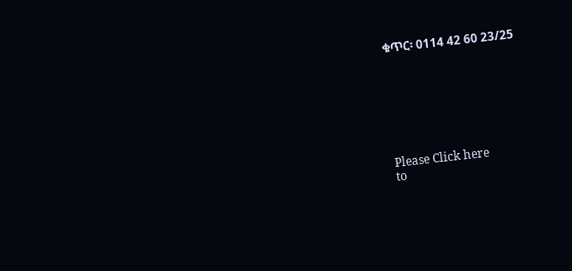ቁጥር፡ 0114 42 60 23/25







Please Click here
to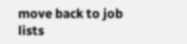move back to job lists